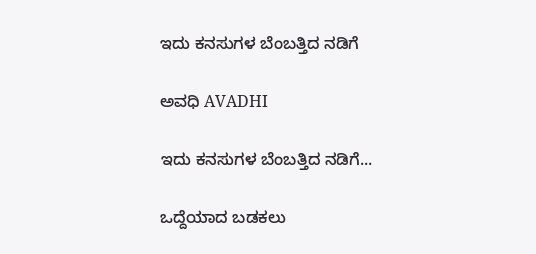ಇದು ಕನಸುಗಳ ಬೆಂಬತ್ತಿದ ನಡಿಗೆ‍

ಅವಧಿ AVADHI

ಇದು ಕನಸುಗಳ ಬೆಂಬತ್ತಿದ ನಡಿಗೆ...

ಒದ್ದೆಯಾದ ಬಡಕಲು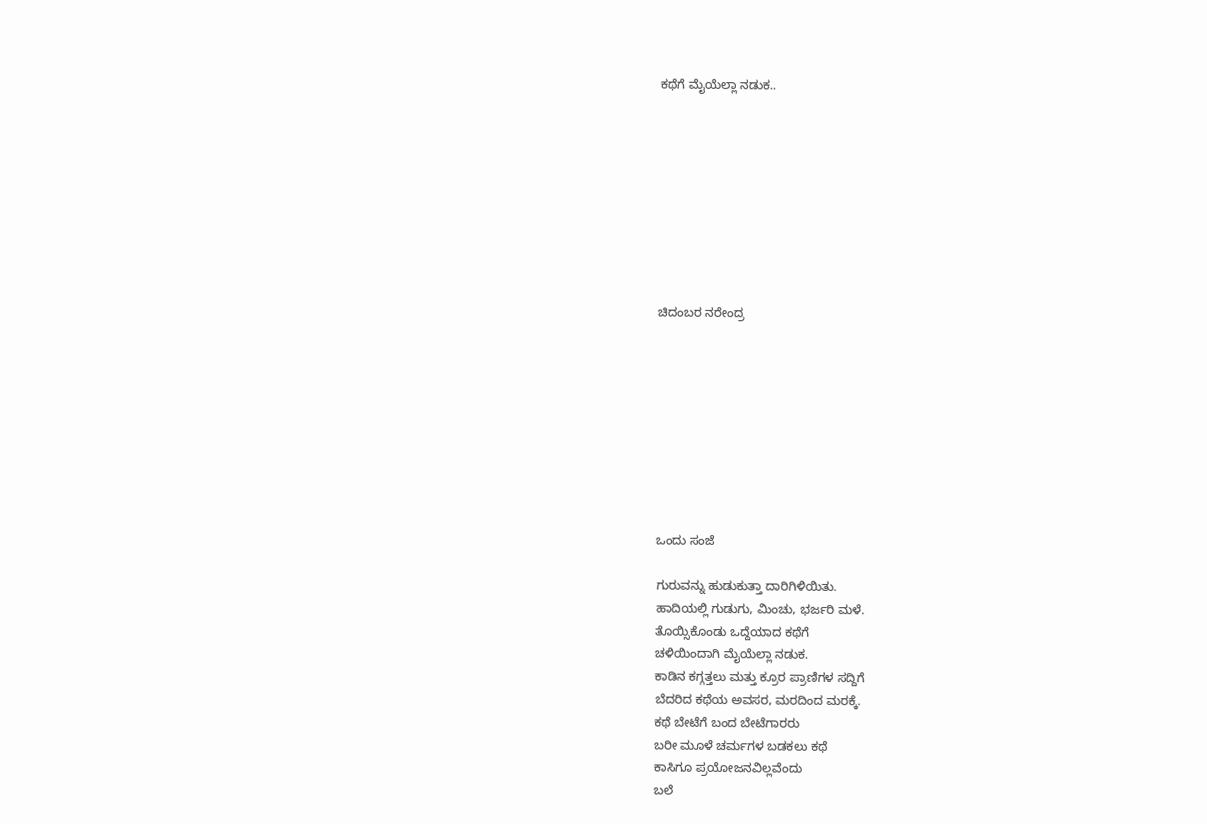ಕಥೆಗೆ ಮೈಯೆಲ್ಲಾ ನಡುಕ..









ಚಿದಂಬರ ನರೇಂದ್ರ









ಒಂದು ಸಂಜೆ

ಗುರುವನ್ನು ಹುಡುಕುತ್ತಾ ದಾರಿಗಿಳಿಯಿತು.
ಹಾದಿಯಲ್ಲಿ ಗುಡುಗು, ಮಿಂಚು, ಭರ್ಜರಿ ಮಳೆ.
ತೊಯ್ಸಿಕೊಂಡು ಒದ್ದೆಯಾದ ಕಥೆಗೆ
ಚಳಿಯಿಂದಾಗಿ ಮೈಯೆಲ್ಲಾ ನಡುಕ.
ಕಾಡಿನ ಕಗ್ಗತ್ತಲು ಮತ್ತು ಕ್ರೂರ ಪ್ರಾಣಿಗಳ ಸದ್ದಿಗೆ
ಬೆದರಿದ ಕಥೆಯ ಅವಸರ, ಮರದಿಂದ ಮರಕ್ಕೆ.
ಕಥೆ ಬೇಟೆಗೆ ಬಂದ ಬೇಟೆಗಾರರು
ಬರೀ ಮೂಳೆ ಚರ್ಮಗಳ ಬಡಕಲು ಕಥೆ
ಕಾಸಿಗೂ ಪ್ರಯೋಜನವಿಲ್ಲವೆಂದು
ಬಲೆ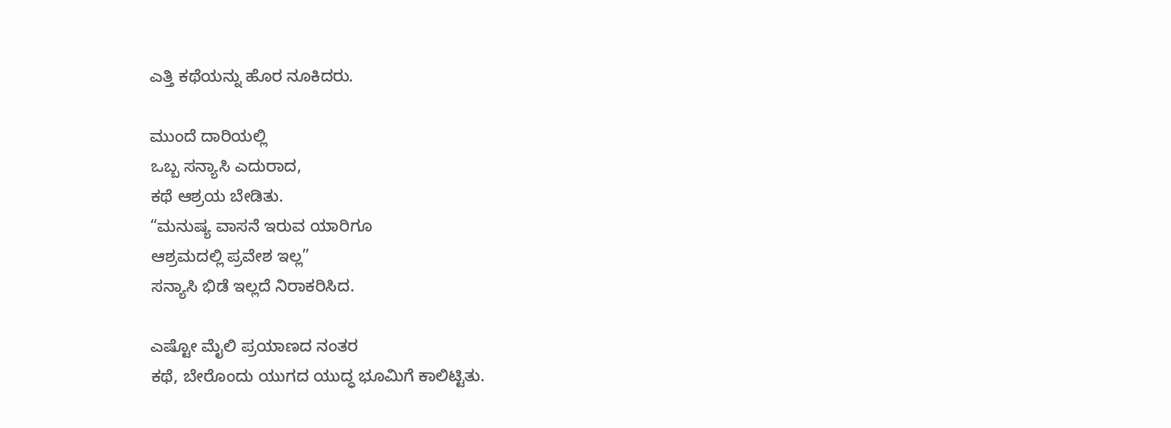ಎತ್ತಿ ಕಥೆಯನ್ನು ಹೊರ ನೂಕಿದರು.

ಮುಂದೆ ದಾರಿಯಲ್ಲಿ
ಒಬ್ಬ ಸನ್ಯಾಸಿ ಎದುರಾದ,
ಕಥೆ ಆಶ್ರಯ ಬೇಡಿತು.
“ಮನುಷ್ಯ ವಾಸನೆ ಇರುವ ಯಾರಿಗೂ
ಆಶ್ರಮದಲ್ಲಿ ಪ್ರವೇಶ ಇಲ್ಲ”
ಸನ್ಯಾಸಿ ಭಿಡೆ ಇಲ್ಲದೆ ನಿರಾಕರಿಸಿದ.

ಎಷ್ಟೋ ಮೈಲಿ ಪ್ರಯಾಣದ ನಂತರ
ಕಥೆ, ಬೇರೊಂದು ಯುಗದ ಯುದ್ಧ ಭೂಮಿಗೆ ಕಾಲಿಟ್ಟಿತು.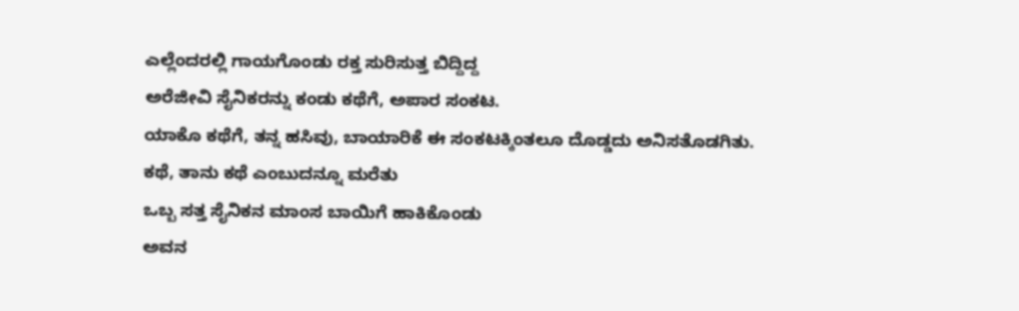ಎಲ್ಲೆಂದರಲ್ಲಿ ಗಾಯಗೊಂಡು ರಕ್ತ ಸುರಿಸುತ್ತ ಬಿದ್ದಿದ್ದ
ಅರೆಜೀವಿ ಸೈನಿಕರನ್ನು ಕಂಡು ಕಥೆಗೆ, ಅಪಾರ ಸಂಕಟ.
ಯಾಕೊ ಕಥೆಗೆ, ತನ್ನ ಹಸಿವು, ಬಾಯಾರಿಕೆ ಈ ಸಂಕಟಕ್ಕಿಂತಲೂ ದೊಡ್ಡದು ಅನಿಸತೊಡಗಿತು.
ಕಥೆ, ತಾನು ಕಥೆ ಎಂಬುದನ್ನೂ ಮರೆತು
ಒಬ್ಬ ಸತ್ತ ಸೈನಿಕನ ಮಾಂಸ ಬಾಯಿಗೆ ಹಾಕಿಕೊಂಡು
ಅವನ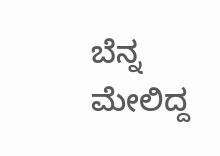ಬೆನ್ನ ಮೇಲಿದ್ದ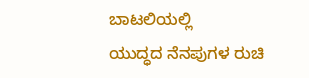ಬಾಟಲಿಯಲ್ಲಿ
ಯುದ್ಧದ ನೆನಪುಗಳ ರುಚಿ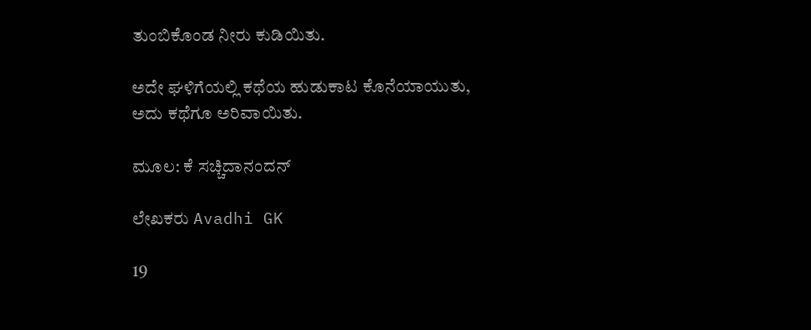ತುಂಬಿಕೊಂಡ ನೀರು ಕುಡಿಯಿತು.

ಅದೇ ಘಳಿಗೆಯಲ್ಲಿ ಕಥೆಯ ಹುಡುಕಾಟ ಕೊನೆಯಾಯುತು,
ಅದು ಕಥೆಗೂ ಅರಿವಾಯಿತು.

ಮೂಲ: ಕೆ ಸಚ್ಚಿದಾನಂದನ್

ಲೇಖಕರು Avadhi GK

19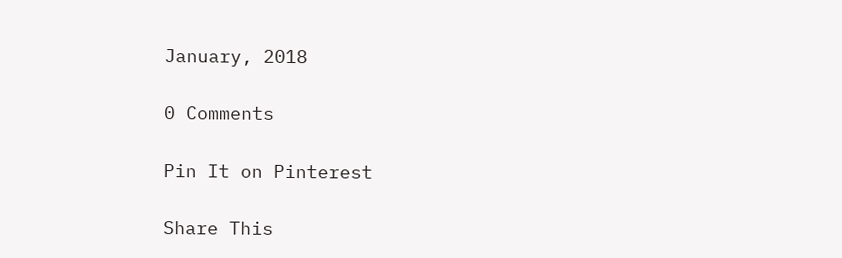January, 2018

0 Comments

Pin It on Pinterest

Share This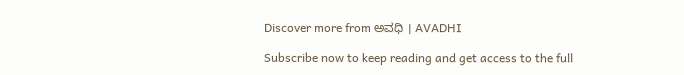Discover more from ಅವಧಿ । AVADHI

Subscribe now to keep reading and get access to the full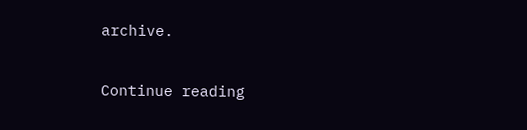archive.

Continue reading